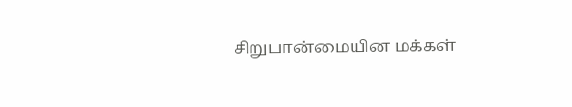சிறுபான்மையின மக்கள்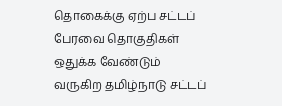தொகைக்கு ஏற்ப சட்டப் பேரவை தொகுதிகள் ஒதுக்க வேண்டும்
வருகிற தமிழ்நாடு சட்டப்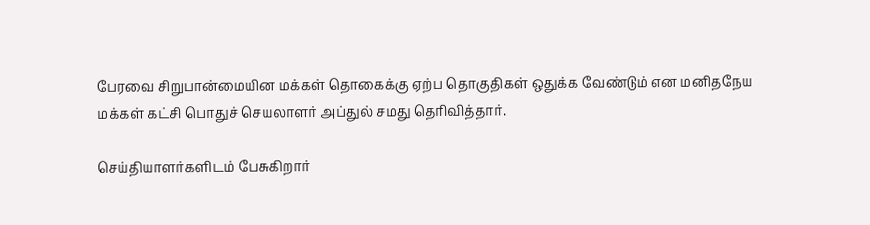பேரவை சிறுபான்மையின மக்கள் தொகைக்கு ஏற்ப தொகுதிகள் ஒதுக்க வேண்டும் என மனிதநேய மக்கள் கட்சி பொதுச் செயலாளர் அப்துல் சமது தெரிவித்தார்.

செய்தியாளர்களிடம் பேசுகிறார்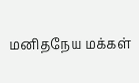மனிதநேய மக்கள்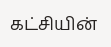கட்சியின்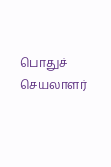பொதுச் செயலாளர்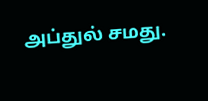அப்துல் சமது.